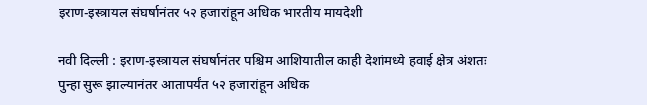इराण-इस्त्रायल संघर्षानंतर ५२ हजारांहून अधिक भारतीय मायदेशी

नवी दिल्ली : इराण-इस्त्रायल संघर्षानंतर पश्चिम आशियातील काही देशांमध्ये हवाई क्षेत्र अंशतः पुन्हा सुरू झाल्यानंतर आतापर्यंत ५२ हजारांहून अधिक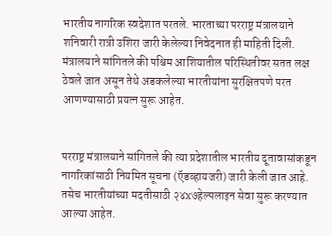भारतीय नागरिक स्वदेशात परतले. भारताच्या परराष्ट्र मंत्रालयाने शनिवारी रात्री उशिरा जारी केलेल्या निवेदनात ही माहिती दिली. मंत्रालयाने सांगितले की पश्चिम आशियातील परिस्थितीवर सतत लक्ष ठेवले जात असून तेथे अडकलेल्या भारतीयांना सुरक्षितपणे परत आणण्यासाठी प्रयत्न सुरू आहेत.


परराष्ट्र मंत्रालयाने सांगितले की त्या प्रदेशातील भारतीय दूतावासांकडून नागरिकांसाठी नियमित सूचना (ऍडव्हायजरी) जारी केली जात आहे. तसेच भारतीयांच्या मदतीसाठी २४x७हेल्पलाइन सेवा सुरू करण्यात आल्या आहेत.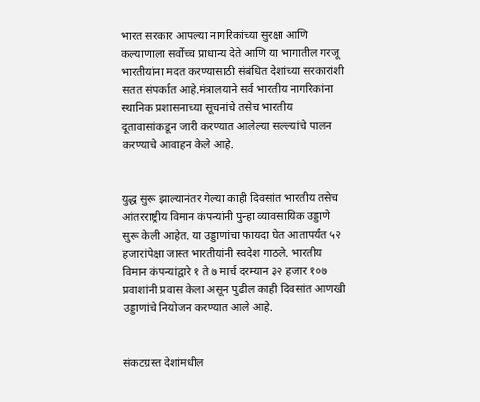भारत सरकार आपल्या नागरिकांच्या सुरक्षा आणि कल्याणाला सर्वोच्च प्राधान्य देते आणि या भागातील गरजू भारतीयांना मदत करण्यासाठी संबंधित देशांच्या सरकारांशी सतत संपर्कात आहे.मंत्रालयाने सर्व भारतीय नागरिकांना स्थानिक प्रशासनाच्या सूचनांचे तसेच भारतीय दूतावासांकडून जारी करण्यात आलेल्या सल्ल्यांचे पालन करण्याचे आवाहन केले आहे.


युद्ध सुरू झाल्यानंतर गेल्या काही दिवसांत भारतीय तसेच आंतरराष्ट्रीय विमान कंपन्यांनी पुन्हा व्यावसायिक उड्डाणे सुरू केली आहेत. या उड्डाणांचा फायदा घेत आतापर्यंत ५२ हजारांपेक्षा जास्त भारतीयांनी स्वदेश गाठले. भारतीय विमान कंपन्यांद्वारे १ ते ७ मार्च दरम्यान ३२ हजार १०७ प्रवाशांनी प्रवास केला असून पुढील काही दिवसांत आणखी उड्डाणांचे नियोजन करण्यात आले आहे.


संकटग्रस्त देशांमधील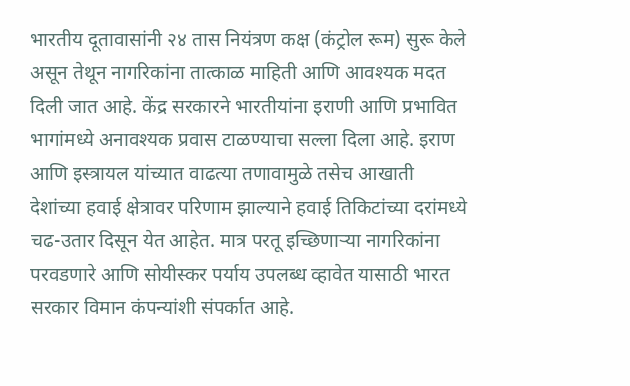भारतीय दूतावासांनी २४ तास नियंत्रण कक्ष (कंट्रोल रूम) सुरू केले असून तेथून नागरिकांना तात्काळ माहिती आणि आवश्यक मदत दिली जात आहे. केंद्र सरकारने भारतीयांना इराणी आणि प्रभावित भागांमध्ये अनावश्यक प्रवास टाळण्याचा सल्ला दिला आहे. इराण आणि इस्त्रायल यांच्यात वाढत्या तणावामुळे तसेच आखाती देशांच्या हवाई क्षेत्रावर परिणाम झाल्याने हवाई तिकिटांच्या दरांमध्ये चढ-उतार दिसून येत आहेत. मात्र परतू इच्छिणाऱ्या नागरिकांना परवडणारे आणि सोयीस्कर पर्याय उपलब्ध व्हावेत यासाठी भारत सरकार विमान कंपन्यांशी संपर्कात आहे.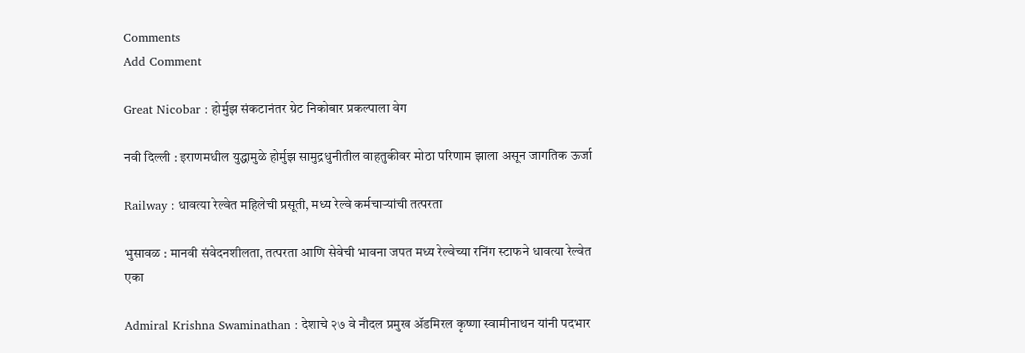Comments
Add Comment

Great Nicobar : होर्मुझ संकटानंतर ग्रेट निकोबार प्रकल्पाला वेग

नवी दिल्ली : इराणमधील युद्धामुळे होर्मुझ सामुद्रधुनीतील वाहतुकीवर मोठा परिणाम झाला असून जागतिक ऊर्जा

Railway : धावत्या रेल्वेत महिलेची प्रसूती, मध्य रेल्वे कर्मचाऱ्यांची तत्परता

भुसावळ : मानवी संवेदनशीलता, तत्परता आणि सेवेची भावना जपत मध्य रेल्वेच्या रनिंग स्टाफने धावत्या रेल्वेत एका

Admiral Krishna Swaminathan : देशाचे २७ वे नौदल प्रमुख ॲडमिरल कृष्णा स्वामीनाथन यांनी पदभार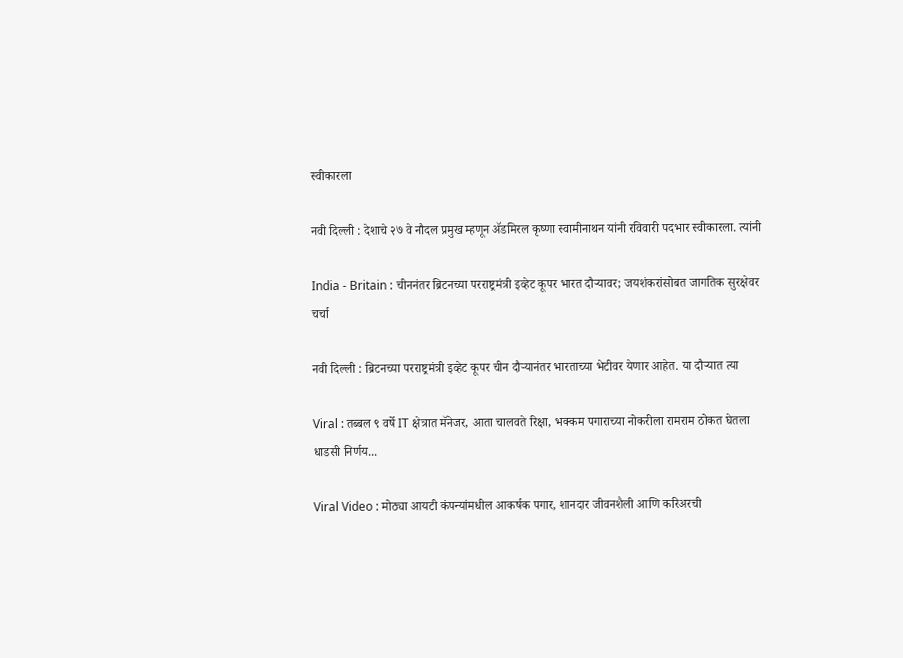स्वीकारला

नवी दिल्ली : देशाचे २७ वे नौदल प्रमुख म्हणून ॲडमिरल कृष्णा स्वामीनाथन यांनी रविवारी पदभार स्वीकारला. त्यांनी

India - Britain : चीननंतर ब्रिटनच्या परराष्ट्रमंत्री इव्हेट कूपर भारत दौऱ्यावर; जयशंकरांसोबत जागतिक सुरक्षेवर चर्चा

नवी दिल्ली : ब्रिटनच्या परराष्ट्रमंत्री इव्हेट कूपर चीन दौऱ्यानंतर भारताच्या भेटीवर येणार आहेत. या दौऱ्यात त्या

Viral : तब्बल ९ वर्षे IT क्षेत्रात मॅनेजर, आता चालवते रिक्षा, भक्कम पगाराच्या नोकरीला रामराम ठोकत घेतला धाडसी निर्णय...

Viral Video : मोठ्या आयटी कंपन्यांमधील आकर्षक पगार, शानदार जीवनशैली आणि करिअरची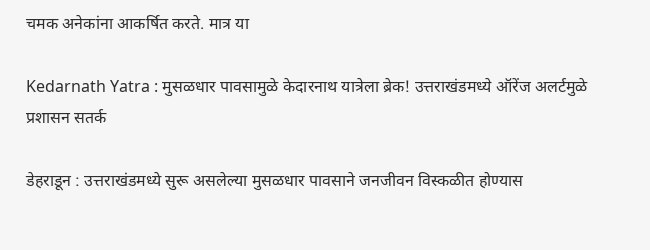चमक अनेकांना आकर्षित करते. मात्र या

Kedarnath Yatra : मुसळधार पावसामुळे केदारनाथ यात्रेला ब्रेक! उत्तराखंडमध्ये ऑरेंज अलर्टमुळे प्रशासन सतर्क

डेहराडून : उत्तराखंडमध्ये सुरू असलेल्या मुसळधार पावसाने जनजीवन विस्कळीत होण्यास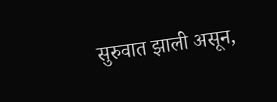सुरुवात झाली असून,